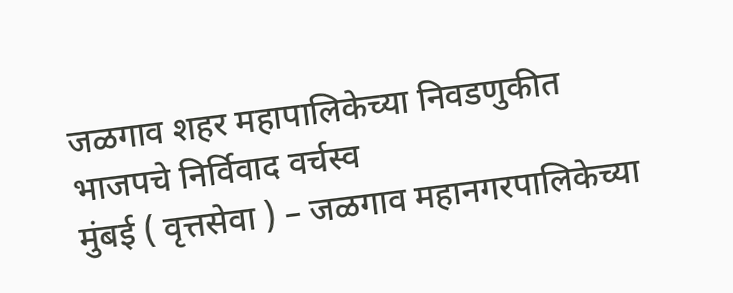जळगाव शहर महापालिकेच्या निवडणुकीत भाजपचे निर्विवाद वर्चस्व
मुंबई ( वृत्तसेवा ) – जळगाव महानगरपालिकेच्या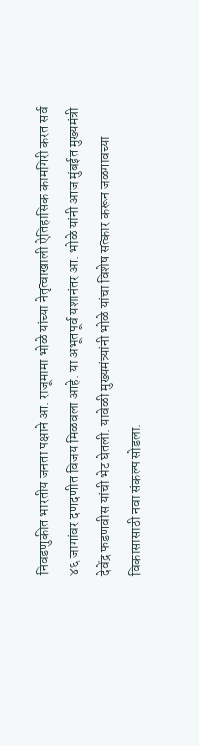निवडणुकीत भारतीय जनता पक्षाने आ. राजूमामा भोळे यांच्या नेतृत्वाखाली ऐतिहासिक कामगिरी करत सर्व ४६ जागांवर दणदणीत विजय मिळवला आहे. या अभूतपूर्व यशानंतर आ. भोळे यांनी आज मुंबईत मुख्यमंत्री देवेंद्र फडणवीस यांची भेट घेतली. यावेळी मुख्यमंत्र्यांनी भोळे यांचा विशेष सत्कार करून जळगावच्या विकासासाठी नवा संकल्प सोडला.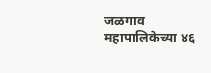जळगाव महापालिकेच्या ४६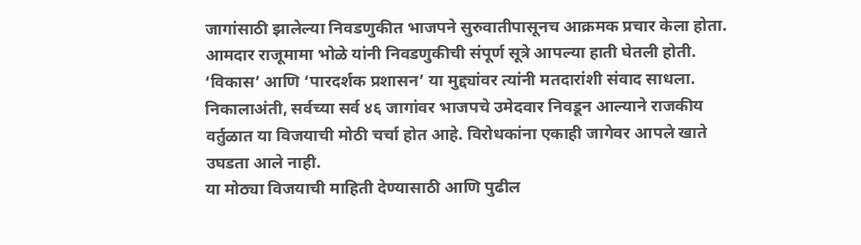जागांसाठी झालेल्या निवडणुकीत भाजपने सुरुवातीपासूनच आक्रमक प्रचार केला होता. आमदार राजूमामा भोळे यांनी निवडणुकीची संपूर्ण सूत्रे आपल्या हाती घेतली होती. ‘विकास’ आणि ‘पारदर्शक प्रशासन’ या मुद्द्यांवर त्यांनी मतदारांशी संवाद साधला. निकालाअंती, सर्वच्या सर्व ४६ जागांवर भाजपचे उमेदवार निवडून आल्याने राजकीय वर्तुळात या विजयाची मोठी चर्चा होत आहे. विरोधकांना एकाही जागेवर आपले खाते उघडता आले नाही.
या मोठ्या विजयाची माहिती देण्यासाठी आणि पुढील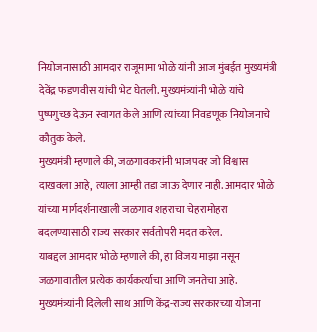नियोजनासाठी आमदार राजूमामा भोळे यांनी आज मुंबईत मुख्यमंत्री देवेंद्र फडणवीस यांची भेट घेतली. मुख्यमंत्र्यांनी भोळे यांचे पुष्पगुच्छ देऊन स्वागत केले आणि त्यांच्या निवडणूक नियोजनाचे कौतुक केले.
मुख्यमंत्री म्हणाले की, जळगावकरांनी भाजपवर जो विश्वास दाखवला आहे, त्याला आम्ही तडा जाऊ देणार नाही. आमदार भोळे यांच्या मार्गदर्शनाखाली जळगाव शहराचा चेहरामोहरा बदलण्यासाठी राज्य सरकार सर्वतोपरी मदत करेल.
याबद्दल आमदार भोळे म्हणाले की, हा विजय माझा नसून जळगावातील प्रत्येक कार्यकर्त्याचा आणि जनतेचा आहे. मुख्यमंत्र्यांनी दिलेली साथ आणि केंद्र-राज्य सरकारच्या योजना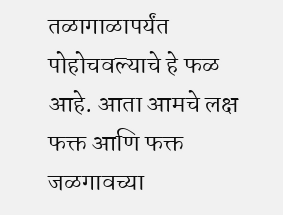तळागाळापर्यंत पोहोचवल्याचे हे फळ आहे. आता आमचे लक्ष फक्त आणि फक्त जळगावच्या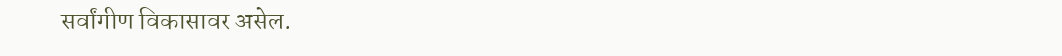सर्वांगीण विकासावर असेल.